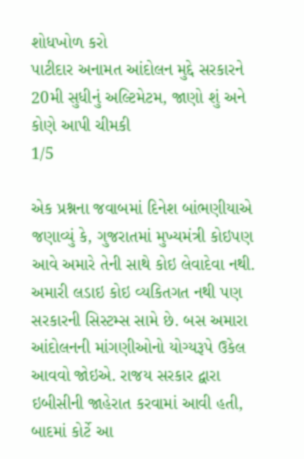શોધખોળ કરો
પાટીદાર અનામત આંદોલન મુદ્દે સરકારને 20મી સુધીનું અલ્ટિમેટમ, જાણો શું અને કોણે આપી ચીમકી
1/5

એક પ્રશ્નના જવાબમાં દિનેશ બાંભણીયાએ જણાવ્યું કે, ગુજરાતમાં મુખ્યમંત્રી કોઇપણ આવે અમારે તેની સાથે કોઇ લેવાદેવા નથી. અમારી લડાઇ કોઇ વ્યકિતગત નથી પણ સરકારની સિસ્ટમ્સ સામે છે. બસ અમારા આંદોલનની માંગણીઓનો યોગ્યરૂપે ઉકેલ આવવો જોઇએ. રાજય સરકાર દ્વારા ઇબીસીની જાહેરાત કરવામાં આવી હતી, બાદમાં કોર્ટે આ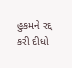હુકમને રદ્દ કરી દીધો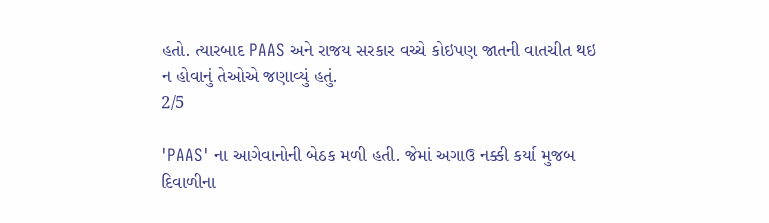હતો. ત્યારબાદ PAAS અને રાજય સરકાર વચ્ચે કોઇપણ જાતની વાતચીત થઇ ન હોવાનું તેઓએ જણાવ્યું હતું.
2/5

'PAAS' ના આગેવાનોની બેઠક મળી હતી. જેમાં અગાઉ નક્કી કર્યા મુજબ દિવાળીના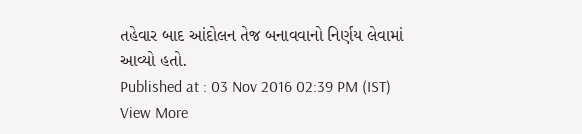તહેવાર બાદ આંદોલન તેજ બનાવવાનો નિર્ણય લેવામાં આવ્યો હતો.
Published at : 03 Nov 2016 02:39 PM (IST)
View More